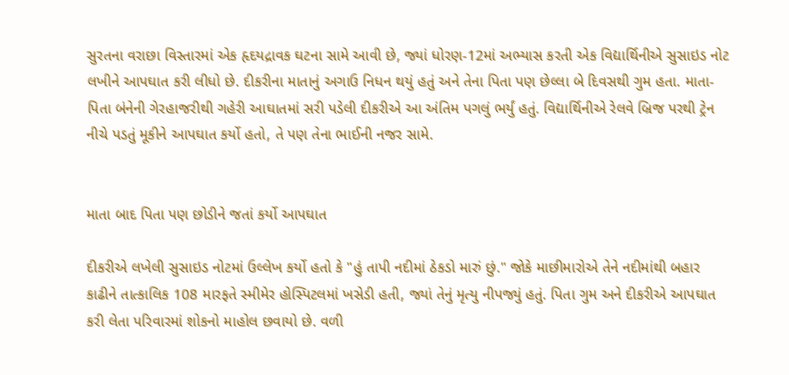સુરતના વરાછા વિસ્તારમાં એક હૃદયદ્રાવક ઘટના સામે આવી છે, જ્યાં ધોરણ-12માં અભ્યાસ કરતી એક વિદ્યાર્થિનીએ સુસાઇડ નોટ લખીને આપઘાત કરી લીધો છે. દીકરીના માતાનું અગાઉ નિધન થયું હતું અને તેના પિતા પણ છેલ્લા બે દિવસથી ગુમ હતા. માતા-પિતા બંનેની ગેરહાજરીથી ગહેરી આઘાતમાં સરી પડેલી દીકરીએ આ અંતિમ પગલું ભર્યું હતું. વિદ્યાર્થિનીએ રેલવે બ્રિજ પરથી ટ્રેન નીચે પડતું મૂકીને આપઘાત કર્યો હતો, તે પણ તેના ભાઈની નજર સામે.


માતા બાદ પિતા પણ છોડીને જતાં કર્યો આપઘાત

દીકરીએ લખેલી સુસાઇડ નોટમાં ઉલ્લેખ કર્યો હતો કે "હું તાપી નદીમાં ઠેકડો મારું છું." જોકે માછીમારોએ તેને નદીમાંથી બહાર કાઢીને તાત્કાલિક 108 મારફતે સ્મીમેર હોસ્પિટલમાં ખસેડી હતી, જ્યાં તેનું મૃત્યુ નીપજ્યું હતું. પિતા ગુમ અને દીકરીએ આપઘાત કરી લેતા પરિવારમાં શોકનો માહોલ છવાયો છે. વળી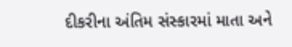દીકરીના અંતિમ સંસ્કારમાં માતા અને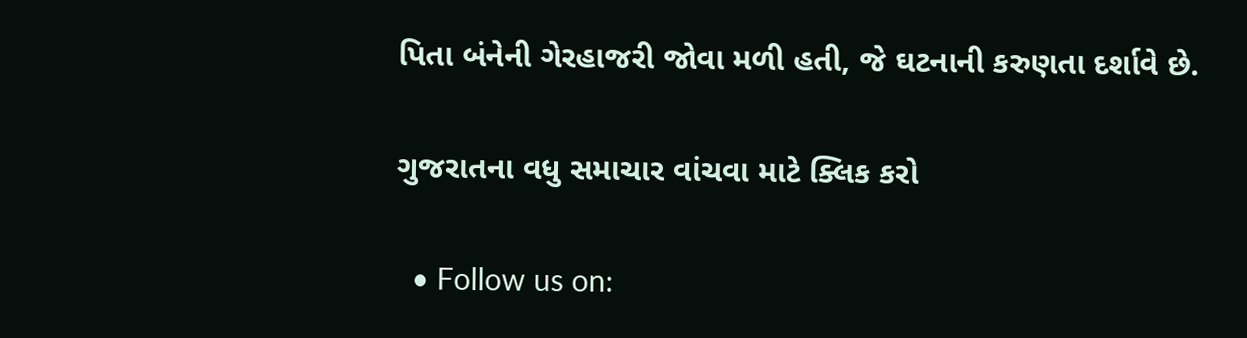પિતા બંનેની ગેરહાજરી જોવા મળી હતી, જે ઘટનાની કરુણતા દર્શાવે છે.

ગુજરાતના વધુ સમાચાર વાંચવા માટે ક્લિક કરો

  • Follow us on: